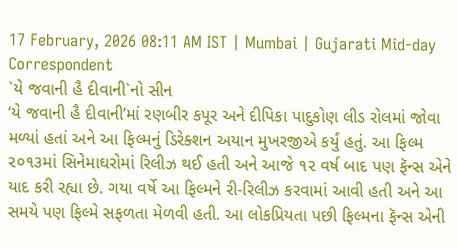17 February, 2026 08:11 AM IST | Mumbai | Gujarati Mid-day Correspondent
`યે જવાની હૈ દીવાની`નો સીન
‘યે જવાની હૈ દીવાની’માં રણબીર કપૂર અને દીપિકા પાદુકોણ લીડ રોલમાં જોવા મળ્યાં હતાં અને આ ફિલ્મનું ડિરેક્શન અયાન મુખરજીએ કર્યું હતું. આ ફિલ્મ ૨૦૧૩માં સિનેમાઘરોમાં રિલીઝ થઈ હતી અને આજે ૧૨ વર્ષ બાદ પણ ફૅન્સ એને યાદ કરી રહ્યા છે. ગયા વર્ષે આ ફિલ્મને રી-રિલીઝ કરવામાં આવી હતી અને આ સમયે પણ ફિલ્મે સફળતા મેળવી હતી. આ લોકપ્રિયતા પછી ફિલ્મના ફૅન્સ એની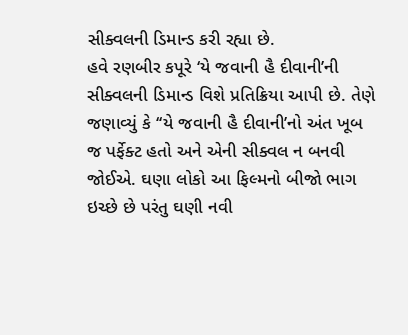સીક્વલની ડિમાન્ડ કરી રહ્યા છે.
હવે રણબીર કપૂરે ‘યે જવાની હૈ દીવાની’ની સીક્વલની ડિમાન્ડ વિશે પ્રતિક્રિયા આપી છે. તેણે જણાવ્યું કે ‘‘યે જવાની હૈ દીવાની’નો અંત ખૂબ જ પર્ફેક્ટ હતો અને એની સીક્વલ ન બનવી જોઈએ. ઘણા લોકો આ ફિલ્મનો બીજો ભાગ ઇચ્છે છે પરંતુ ઘણી નવી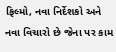ફિલ્મો, નવા નિર્દેશકો અને નવા વિચારો છે જેના પર કામ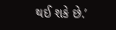થઈ શકે છે.’